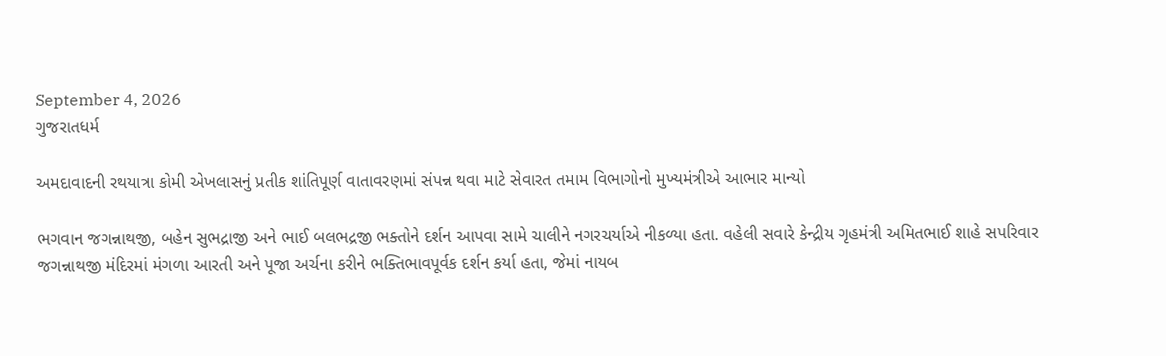September 4, 2026
ગુજરાતધર્મ

અમદાવાદની રથયાત્રા કોમી એખલાસનું પ્રતીક શાંતિપૂર્ણ વાતાવરણમાં સંપન્ન થવા માટે સેવારત તમામ વિભાગોનો મુખ્યમંત્રીએ આભાર માન્યો

ભગવાન જગન્નાથજી, બહેન સુભદ્રાજી અને ભાઈ બલભદ્રજી ભક્તોને દર્શન આપવા સામે ચાલીને નગરચર્યાએ નીકળ્યા હતા. વહેલી સવારે કેન્દ્રીય ગૃહમંત્રી અમિતભાઈ શાહે સપરિવાર જગન્નાથજી મંદિરમાં મંગળા આરતી અને પૂજા અર્ચના કરીને ભક્તિભાવપૂર્વક દર્શન કર્યા હતા, જેમાં નાયબ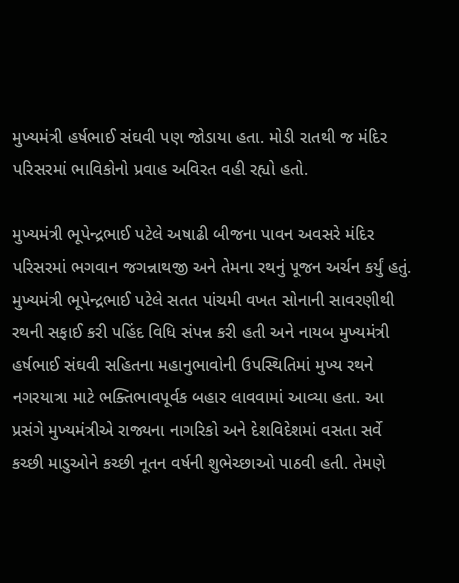મુખ્યમંત્રી હર્ષભાઈ સંઘવી પણ જોડાયા હતા. મોડી રાતથી જ મંદિર પરિસરમાં ભાવિકોનો પ્રવાહ અવિરત વહી રહ્યો હતો.

મુખ્યમંત્રી ભૂપેન્દ્રભાઈ પટેલે અષાઢી બીજના પાવન અવસરે મંદિર પરિસરમાં ભગવાન જગન્નાથજી અને તેમના રથનું પૂજન અર્ચન કર્યું હતું. મુખ્યમંત્રી ભૂપેન્દ્રભાઈ પટેલે સતત પાંચમી વખત સોનાની સાવરણીથી રથની સફાઈ કરી પહિંદ વિધિ સંપન્ન કરી હતી અને નાયબ મુખ્યમંત્રી હર્ષભાઈ સંઘવી સહિતના મહાનુભાવોની ઉપસ્થિતિમાં મુખ્ય રથને નગરયાત્રા માટે ભક્તિભાવપૂર્વક બહાર લાવવામાં આવ્યા હતા. આ પ્રસંગે મુખ્યમંત્રીએ રાજ્યના નાગરિકો અને દેશવિદેશમાં વસતા સર્વે કચ્છી માડુઓને કચ્છી નૂતન વર્ષની શુભેચ્છાઓ પાઠવી હતી. તેમણે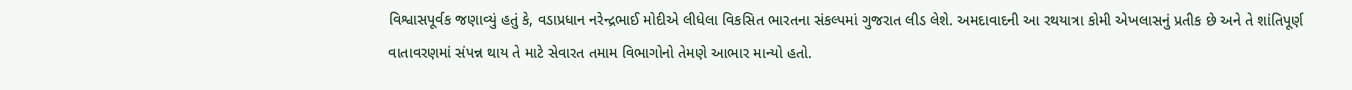વિશ્વાસપૂર્વક જણાવ્યું હતું કે, વડાપ્રધાન નરેન્દ્રભાઈ મોદીએ લીધેલા વિકસિત ભારતના સંકલ્પમાં ગુજરાત લીડ લેશે. અમદાવાદની આ રથયાત્રા કોમી એખલાસનું પ્રતીક છે અને તે શાંતિપૂર્ણ વાતાવરણમાં સંપન્ન થાય તે માટે સેવારત તમામ વિભાગોનો તેમણે આભાર માન્યો હતો.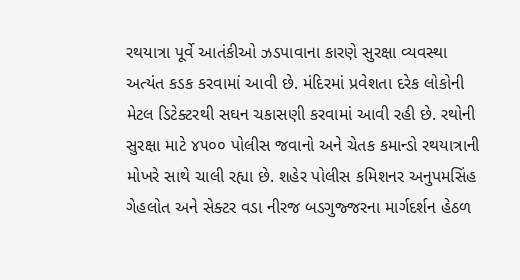રથયાત્રા પૂર્વે આતંકીઓ ઝડપાવાના કારણે સુરક્ષા વ્યવસ્થા અત્યંત કડક કરવામાં આવી છે. મંદિરમાં પ્રવેશતા દરેક લોકોની મેટલ ડિટેક્ટરથી સઘન ચકાસણી કરવામાં આવી રહી છે. રથોની સુરક્ષા માટે ૪૫૦૦ પોલીસ જવાનો અને ચેતક કમાન્ડો રથયાત્રાની મોખરે સાથે ચાલી રહ્યા છે. શહેર પોલીસ કમિશનર અનુપમસિંહ ગેહલોત અને સેક્ટર વડા નીરજ બડગુજ્જરના માર્ગદર્શન હેઠળ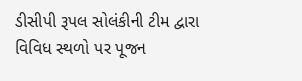ડીસીપી રૂપલ સોલંકીની ટીમ દ્વારા વિવિધ સ્થળો પર પૂજન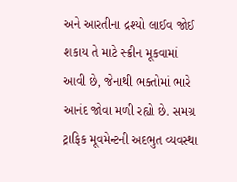અને આરતીના દ્રશ્યો લાઈવ જોઈ શકાય તે માટે સ્ક્રીન મૂકવામાં આવી છે, જેનાથી ભક્તોમાં ભારે આનંદ જોવા મળી રહ્યો છે. સમગ્ર ટ્રાફિક મૂવમેન્ટની અદભુત વ્યવસ્થા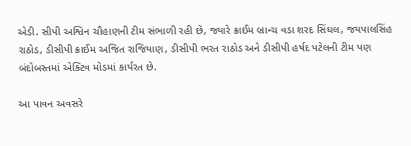એડી. સીપી અશ્વિન ચૌહાણની ટીમ સંભાળી રહી છે, જ્યારે ક્રાઈમ બ્રાન્ચ વડા શરદ સિંઘલ, જયપાલસિંહ રાઠોડ, ડીસીપી ક્રાઈમ અજિત રાજિયાણ, ડીસીપી ભરત રાઠોડ અને ડીસીપી હર્ષદ પટેલની ટીમ પણ બંદોબસ્તમાં એક્ટિવ મોડમાં કાર્યરત છે.

આ પાવન અવસરે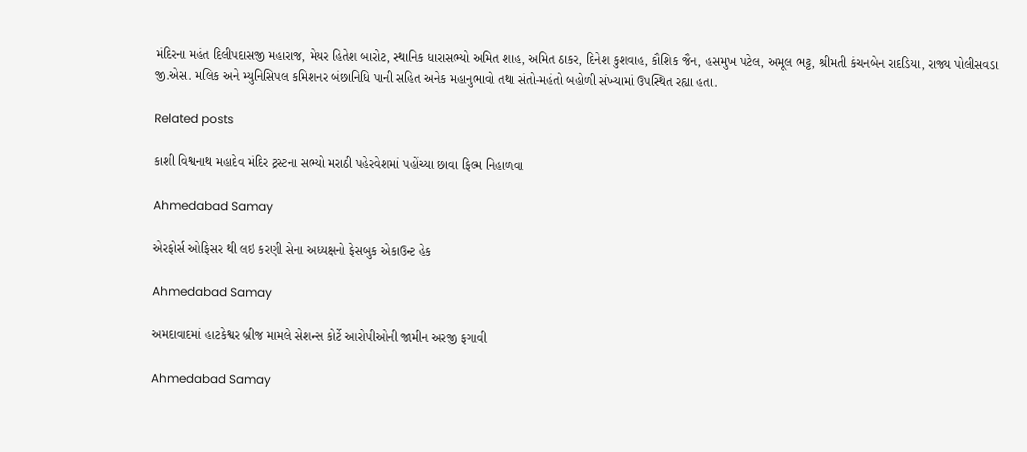મંદિરના મહંત દિલીપદાસજી મહારાજ, મેયર હિતેશ બારોટ, સ્થાનિક ધારાસભ્યો અમિત શાહ, અમિત ઠાકર, દિનેશ કુશવાહ, કૌશિક જૈન, હસમુખ પટેલ, અમૂલ ભટ્ટ, શ્રીમતી કંચનબેન રાદડિયા, રાજ્ય પોલીસવડા જી.એસ. મલિક અને મ્યુનિસિપલ કમિશનર બંછાનિધિ પાની સહિત અનેક મહાનુભાવો તથા સંતો-મહંતો બહોળી સંખ્યામાં ઉપસ્થિત રહ્યા હતા.

Related posts

કાશી વિશ્વનાથ મહાદેવ મંદિર ટ્રસ્ટના સભ્યો મરાઠી પહેરવેશમાં પહોંચ્યા છાવા ફિલ્મ નિહાળવા

Ahmedabad Samay

એરફોર્સ ઓફિસર થી લઇ કરણી સેના અધ્યક્ષનો ફેસબુક એકાઉન્ટ હેક

Ahmedabad Samay

અમદાવાદમાં હાટકેશ્વર બ્રીજ મામલે સેશન્સ કોર્ટે આરોપીઓની જામીન અરજી ફગાવી

Ahmedabad Samay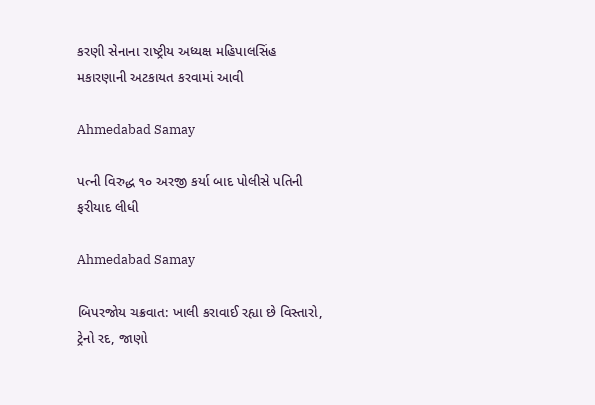કરણી સેનાના રાષ્‍ટ્રીય અધ્‍યક્ષ મહિપાલસિંહ મકારણાની અટકાયત કરવામાં આવી

Ahmedabad Samay

પત્ની વિરુદ્ધ ૧૦ અરજી કર્યા બાદ પોલીસે પતિની ફરીયાદ લીધી

Ahmedabad Samay

બિપરજોય ચક્રવાત: ખાલી કરાવાઈ રહ્યા છે વિસ્તારો, ટ્રેનો રદ, જાણો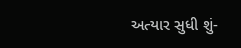અત્યાર સુધી શું-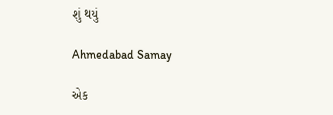શું થયું

Ahmedabad Samay

એક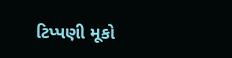ટિપ્પણી મૂકો